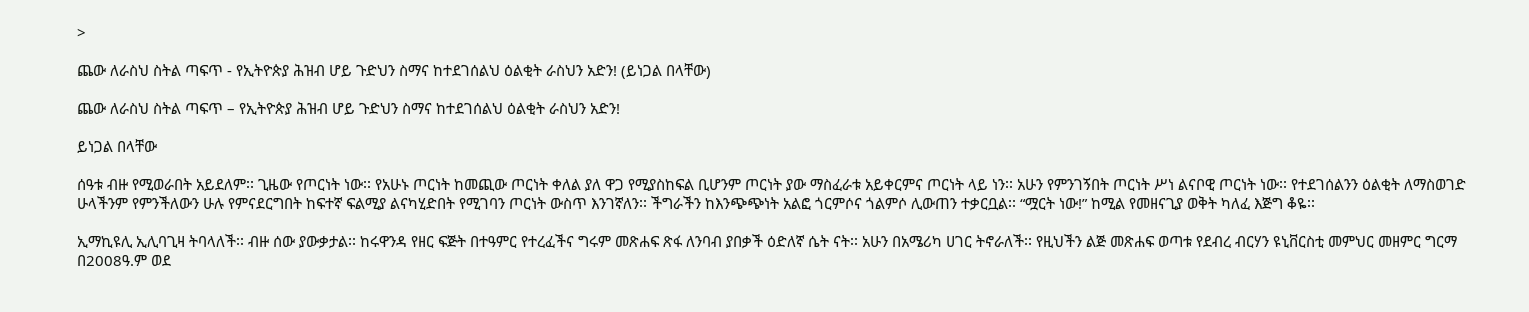>

ጨው ለራስህ ስትል ጣፍጥ - የኢትዮጵያ ሕዝብ ሆይ ጉድህን ስማና ከተደገሰልህ ዕልቂት ራስህን አድን! (ይነጋል በላቸው)

ጨው ለራስህ ስትል ጣፍጥ – የኢትዮጵያ ሕዝብ ሆይ ጉድህን ስማና ከተደገሰልህ ዕልቂት ራስህን አድን!

ይነጋል በላቸው

ሰዓቱ ብዙ የሚወራበት አይደለም፡፡ ጊዜው የጦርነት ነው፡፡ የአሁኑ ጦርነት ከመጪው ጦርነት ቀለል ያለ ዋጋ የሚያስከፍል ቢሆንም ጦርነት ያው ማስፈራቱ አይቀርምና ጦርነት ላይ ነን፡፡ አሁን የምንገኝበት ጦርነት ሥነ ልናቦዊ ጦርነት ነው፡፡ የተደገሰልንን ዕልቂት ለማስወገድ ሁላችንም የምንችለውን ሁሉ የምናደርግበት ከፍተኛ ፍልሚያ ልናካሂድበት የሚገባን ጦርነት ውስጥ እንገኛለን፡፡ ችግራችን ከእንጭጭነት አልፎ ጎርምሶና ጎልምሶ ሊውጠን ተቃርቧል፡፡ “ሟርት ነው!” ከሚል የመዘናጊያ ወቅት ካለፈ እጅግ ቆዬ፡፡

ኢማኪዩሊ ኢሊባጊዛ ትባላለች፡፡ ብዙ ሰው ያውቃታል፡፡ ከሩዋንዳ የዘር ፍጅት በተዓምር የተረፈችና ግሩም መጽሐፍ ጽፋ ለንባብ ያበቃች ዕድለኛ ሴት ናት፡፡ አሁን በአሜሪካ ሀገር ትኖራለች፡፡ የዚህችን ልጅ መጽሐፍ ወጣቱ የደብረ ብርሃን ዩኒቨርስቲ መምህር መዘምር ግርማ በ2008ዓ.ም ወደ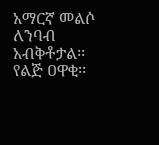አማርኛ መልሶ ለንባብ አብቅቶታል፡፡ የልጅ ዐዋቂ፡፡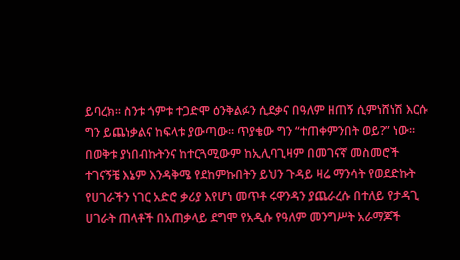ይባረክ፡፡ ስንቱ ጎምቱ ተጋድሞ ዕንቅልፉን ሲደቃና በዓለም ዘጠኝ ሲምነሸነሽ እርሱ ግን ይጨነቃልና ከፍላቱ ያውጣው፡፡ ጥያቄው ግን “ተጠቀምንበት ወይ?” ነው፡፡ በወቅቱ ያነበብኩትንና ከተርጓሚውም ከኢሊባጊዛም በመገናኛ መስመሮች ተገናኝቼ እኔም እንዳቅሜ የደከምኩበትን ይህን ጉዳይ ዛሬ ማንሳት የወደድኩት የሀገራችን ነገር አድሮ ቃሪያ እየሆነ መጥቶ ሩዋንዳን ያጨራረሱ በተለይ የታዳጊ ሀገራት ጠላቶች በአጠቃላይ ደግሞ የአዲሱ የዓለም መንግሥት አራማጆች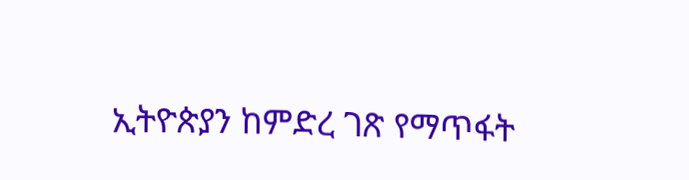ኢትዮጵያን ከምድረ ገጽ የማጥፋት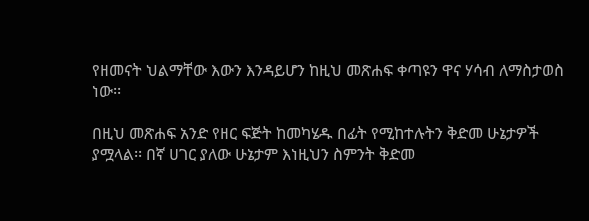የዘመናት ህልማቸው እውን እንዳይሆን ከዚህ መጽሐፍ ቀጣዩን ዋና ሃሳብ ለማስታወስ ነው፡፡

በዚህ መጽሐፍ አንድ የዘር ፍጅት ከመካሄዱ በፊት የሚከተሉትን ቅድመ ሁኔታዎች ያሟላል፡፡ በኛ ሀገር ያለው ሁኔታም እነዚህን ስምንት ቅድመ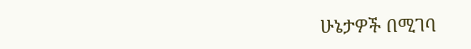ሁኔታዎች በሚገባ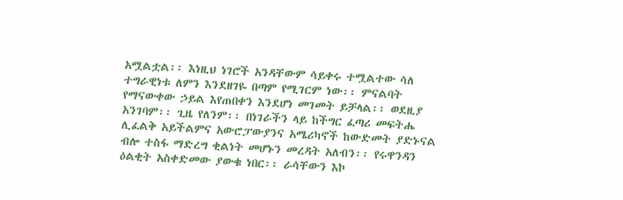አሟልቷል፡፡ እነዚህ ነገሮች አንዳቸውም ሳይቀሩ ተሟልተው ሳለ ተግራዊነቱ ለምን እንደዘገዬ በጣም የሚገርም ነው፡፡ ምናልባት የማናውቀው ኃይል እየጠበቀን እንደሆነ መገመት ይቻላል፡፡ ወደዚያ አንገባም፡፡ ጊዜ የለንም፡፡ በነገራችን ላይ ከችግር ፈጣሪ መፍትሔ ሊፈልቅ አይችልምና አውሮፓውያንና አሜሪካኖች ከውድመት ያድኑናል ብሎ ተስፋ ማድረግ ቂልነት መሆኑን መረዳት አለብን፡፡ የሩዋንዳን ዕልቂት አስቀድመው ያውቁ ነበር፡፡ ራሳቸውን እኮ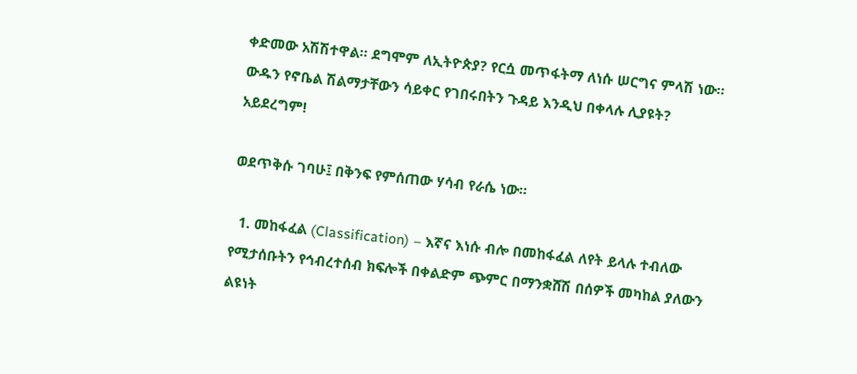ቀድመው አሽሽተዋል፡፡ ደግሞም ለኢትዮጵያ? የርሷ መጥፋትማ ለነሱ ሠርግና ምላሽ ነው፡፡ ውዱን የኖቤል ሽልማታቸውን ሳይቀር የገበሩበትን ጉዳይ እንዲህ በቀላሉ ሊያዩት? አይደረግም!

ወደጥቅሱ ገባሁ፤ በቅንፍ የምሰጠው ሃሳብ የራሴ ነው፡፡

  1. መከፋፈል (Classification) – እኛና እነሱ ብሎ በመከፋፈል ለየት ይላሉ ተብለው የሚታሰቡትን የኅብረተሰብ ክፍሎች በቀልድም ጭምር በማንቋሸሽ በሰዎች መካከል ያለውን ልዩነት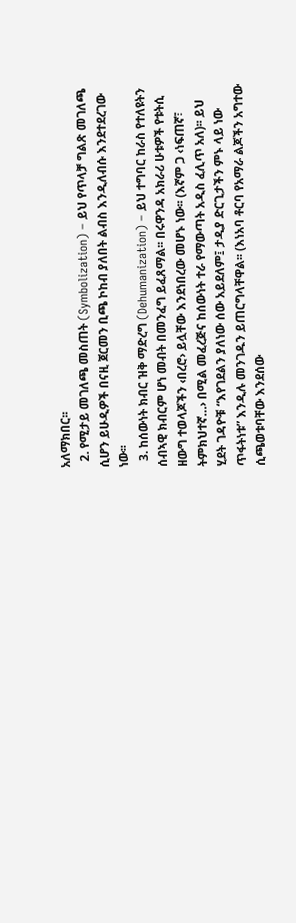አለማክበር፡፡
  2. የሚታይ መገለጫ መስጠት (Symbolization) – ይህ የጥላቻ ግልጽ መገለጫ ሲሆን ይሁዲዎች በናዚ ጀርመን ቢጫ ኮከብ ያለበት ልብስ እንዲለብሱ እንደተደረገው ነው፡፡
  3. ከሰውነት ክብር ዝቅ ማድረግ (Dehumanization) – ይህ ተግባር ከራስ የተለዩትን ሰብኣዊ ክብርም ሆነ መብት በመንፈግ ይፈጸማል፡፡ በሩዋንዳ አክራሪ ሁቱዎች የቱትሲ ዘውግ ተወላጆችን ‹በረሮ› ይሏቸው እንደነበረው መሆኑ ነው፡፡ (እኛም ጋ ‹ነፍጠኛ፣ ትምክህተኛ…› በሚል መፈረጅና ከሰውነት ተራ የማውጣት አዲስ ፈሊጥ አለ)፡፡ ይህ ሂደት ገዳዮቹ “እየገደልን ያለነው ሰው አይደለም፤ ታዲያ ድርጊታችን ምኑ ላይ ነው ጥፋትነቱ” እንዲሉ መንገዱን ይጠርግላቸዋል፡፡ (እነአባ ቶርባ የአማራ ልጆችን አግተው ሲጫወቱባቸው እንደሰው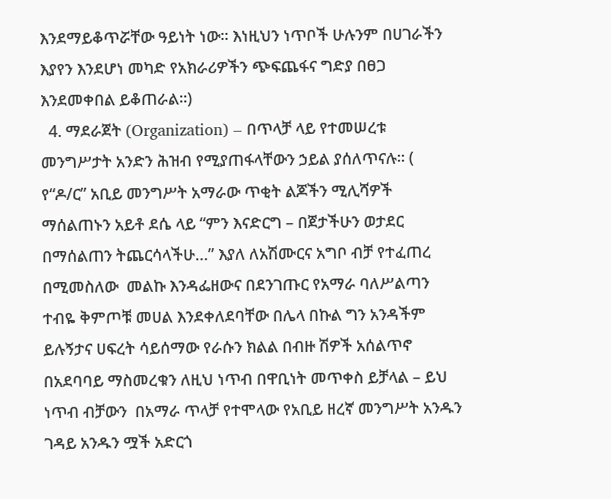እንደማይቆጥሯቸው ዓይነት ነው፡፡ እነዚህን ነጥቦች ሁሉንም በሀገራችን እያየን እንደሆነ መካድ የአክራሪዎችን ጭፍጨፋና ግድያ በፀጋ እንደመቀበል ይቆጠራል፡፡)
  4. ማደራጀት (Organization) – በጥላቻ ላይ የተመሠረቱ መንግሥታት አንድን ሕዝብ የሚያጠፋላቸውን ኃይል ያሰለጥናሉ፡፡ ( የ“ዶ/ር” አቢይ መንግሥት አማራው ጥቂት ልጆችን ሚሊሻዎች ማሰልጠኑን አይቶ ደሴ ላይ “ምን እናድርግ – በጀታችሁን ወታደር በማሰልጠን ትጨርሳላችሁ…” እያለ ለአሽሙርና አግቦ ብቻ የተፈጠረ በሚመስለው  መልኩ እንዳፌዘውና በደንገጡር የአማራ ባለሥልጣን ተብዬ ቅምጦቹ መሀል እንደቀለደባቸው በሌላ በኩል ግን አንዳችም ይሉኝታና ሀፍረት ሳይሰማው የራሱን ክልል በብዙ ሽዎች አሰልጥኖ በአደባባይ ማስመረቁን ለዚህ ነጥብ በዋቢነት መጥቀስ ይቻላል – ይህ ነጥብ ብቻውን  በአማራ ጥላቻ የተሞላው የአቢይ ዘረኛ መንግሥት አንዱን ገዳይ አንዱን ሟች አድርጎ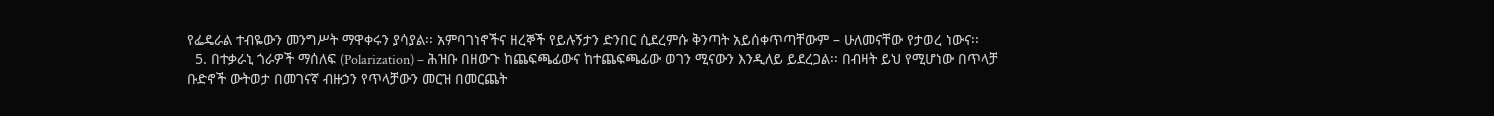የፌዴራል ተብዬውን መንግሥት ማዋቀሩን ያሳያል፡፡ አምባገነኖችና ዘረኞች የይሉኝታን ድንበር ሲደረምሱ ቅንጣት አይሰቀጥጣቸውም – ሁለመናቸው የታወረ ነውና፡፡
  5. በተቃራኒ ጎራዎች ማሰለፍ (Polarization) – ሕዝቡ በዘውጉ ከጨፍጫፊውና ከተጨፍጫፊው ወገን ሚናውን እንዲለይ ይደረጋል፡፡ በብዛት ይህ የሚሆነው በጥላቻ ቡድኖች ውትወታ በመገናኛ ብዙኃን የጥላቻውን መርዝ በመርጨት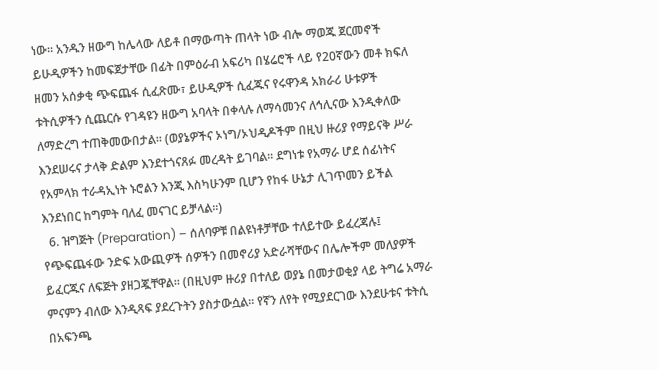ነው፡፡ አንዱን ዘውግ ከሌላው ለይቶ በማውጣት ጠላት ነው ብሎ ማወጁ ጀርመኖች ይሁዲዎችን ከመፍጀታቸው በፊት በምዕራብ አፍሪካ በሄሬሮች ላይ የ20ኛውን መቶ ክፍለ ዘመን አሰቃቂ ጭፍጨፋ ሲፈጽሙ፣ ይሁዲዎች ሲፈጁና የሩዋንዳ አክራሪ ሁቱዎች ቱትሲዎችን ሲጨርሱ የገዳዩን ዘውግ አባላት በቀላሉ ለማሳመንና ለኅሊናው እንዲቀለው ለማድረግ ተጠቅመውበታል፡፡ (ወያኔዎችና ኦነግ/ኦህዲዶችም በዚህ ዙሪያ የማይናቅ ሥራ እንደሠሩና ታላቅ ድልም እንደተጎናጸፉ መረዳት ይገባል፡፡ ደግነቱ የአማራ ሆደ ሰፊነትና የአምላክ ተራዳኢነት ኑሮልን እንጂ እስካሁንም ቢሆን የከፋ ሁኔታ ሊገጥመን ይችል እንደነበር ከግምት ባለፈ መናገር ይቻላል፡፡)
  6. ዝግጅት (Preparation) – ሰለባዎቹ በልዩነቶቻቸው ተለይተው ይፈረጃሉ፤ የጭፍጨፋው ንድፍ አውጪዎች ሰዎችን በመኖሪያ አድራሻቸውና በሌሎችም መለያዎች ይፈርጁና ለፍጅት ያዘጋጇቸዋል፡፡ (በዚህም ዙሪያ በተለይ ወያኔ በመታወቂያ ላይ ትግሬ አማራ ምናምን ብለው እንዲጻፍ ያደረጉትን ያስታውሷል፡፡ የኛን ለየት የሚያደርገው እንደሁቱና ቱትሲ በአፍንጫ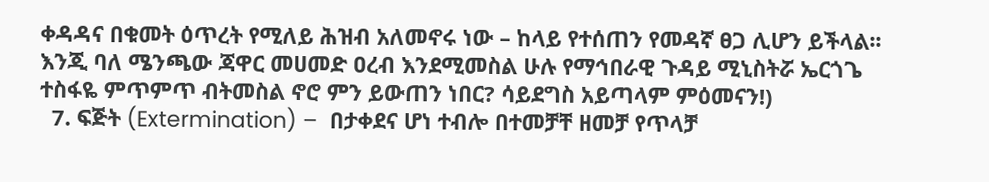ቀዳዳና በቁመት ዕጥረት የሚለይ ሕዝብ አለመኖሩ ነው – ከላይ የተሰጠን የመዳኛ ፀጋ ሊሆን ይችላል፡፡ እንጂ ባለ ሜንጫው ጃዋር መሀመድ ዐረብ እንደሚመስል ሁሉ የማኅበራዊ ጉዳይ ሚኒስትሯ ኤርጎጌ ተስፋዬ ምጥምጥ ብትመስል ኖሮ ምን ይውጠን ነበር? ሳይደግስ አይጣላም ምዕመናን!)
  7. ፍጅት (Extermination) –  በታቀደና ሆነ ተብሎ በተመቻቸ ዘመቻ የጥላቻ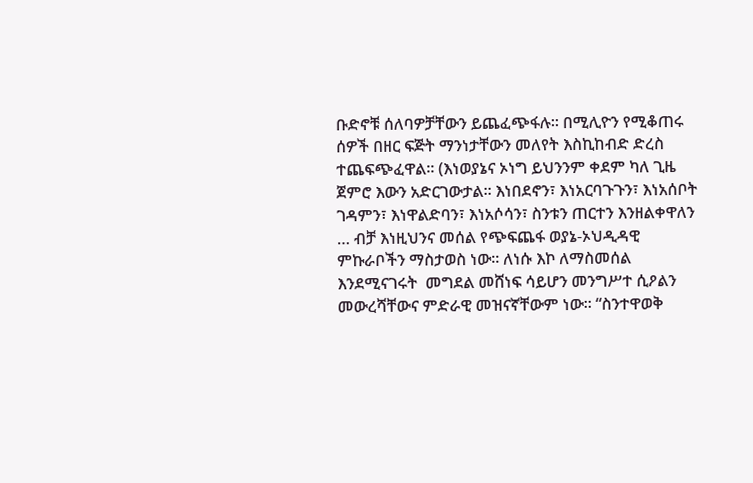ቡድኖቹ ሰለባዎቻቸውን ይጨፈጭፋሉ፡፡ በሚሊዮን የሚቆጠሩ ሰዎች በዘር ፍጅት ማንነታቸውን መለየት እስኪከብድ ድረስ ተጨፍጭፈዋል፡፡ (እነወያኔና ኦነግ ይህንንም ቀደም ካለ ጊዜ ጀምሮ እውን አድርገውታል፡፡ እነበደኖን፣ እነአርባጉጉን፣ እነአሰቦት ገዳምን፣ እነዋልድባን፣ እነአሶሳን፣ ስንቱን ጠርተን እንዘልቀዋለን … ብቻ እነዚህንና መሰል የጭፍጨፋ ወያኔ-ኦህዲዳዊ ምኩራቦችን ማስታወስ ነው፡፡ ለነሱ እኮ ለማስመሰል እንደሚናገሩት  መግደል መሸነፍ ሳይሆን መንግሥተ ሲዖልን መውረሻቸውና ምድራዊ መዝናኛቸውም ነው፡፡ “ስንተዋወቅ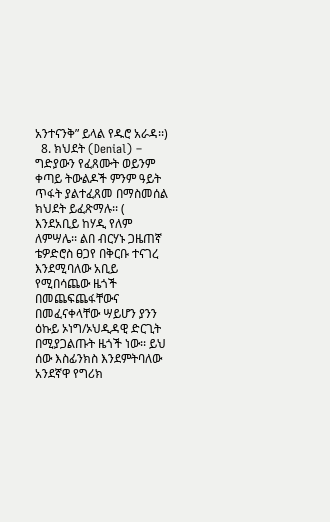አንተናንቅ” ይላል የዱሮ አራዳ፡፡)
  8. ክህደት (Denial) – ግድያውን የፈጸሙት ወይንም ቀጣይ ትውልዶች ምንም ዓይት ጥፋት ያልተፈጸመ በማስመሰል ክህደት ይፈጽማሉ፡፡ ( እንደአቢይ ከሃዲ የለም ለምሣሌ፡፡ ልበ ብርሃኑ ጋዜጠኛ ቴዎድሮስ ፀጋየ በቅርቡ ተናገረ እንደሚባለው አቢይ የሚበሳጨው ዜጎች በመጨፍጨፋቸውና በመፈናቀላቸው ሣይሆን ያንን ዕኩይ ኦነግ/ኦህዲዳዊ ድርጊት በሚያጋልጡት ዜጎች ነው፡፡ ይህ ሰው እስፊንክስ እንደምትባለው አንደኛዋ የግሪክ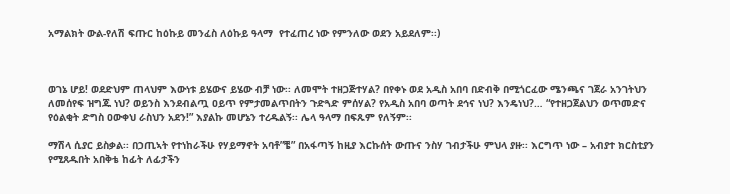አማልክት ውል-የለሽ ፍጡር ከዕኩይ መንፈስ ለዕኩይ ዓላማ  የተፈጠረ ነው የምንለው ወደን አይደለም፡፡)



ወገኔ ሆይ! ወደድህም ጠላህም እውነቱ ይሄውና ይሄው ብቻ ነው፡፡ ለመሞት ተዘጋጅተሃል? በየቀኑ ወደ አዲስ አበባ በድብቅ በሚጎርፈው ሜንጫና ገጀራ አንገትህን ለመሰየፍ ዝግጁ ነህ? ወይንስ እንደብልጧ ዐይጥ የምታመልጥበትን ጉድጓድ ምሰሃል? የአዲስ አበባ ወጣት ደኅና ነህ? እንዴነህ?… “የተዘጋጀልህን ወጥመድና የዕልቂት ድግስ ዐውቀህ ራስህን አደን!” እያልኩ መሆኔን ተረዱልኝ፡፡ ሌላ ዓላማ በፍጹም የለኝም፡፡

ማሽላ ሲያር ይስቃል፡፡ በኃጢኣት የተነከራችሁ የሃይማኖት አባቶ”ቼ” በአፋጣኝ ከዚያ እርኩሰት ውጡና ንስሃ ገብታችሁ ምህላ ያዙ፡፡ እርግጥ ነው – አብያተ ክርስቲያን የሚጸዱበት አበቅቴ ከፊት ለፊታችን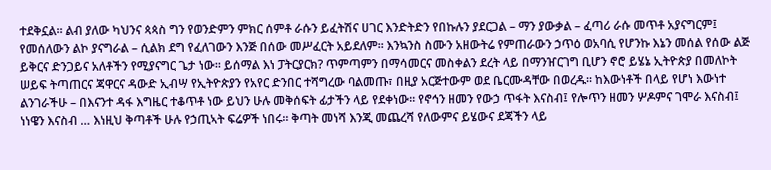ተደቅኗል፡፡ ልብ ያለው ካህንና ጳጳስ ግን የወንድምን ምክር ሰምቶ ራሱን ይፈትሽና ሀገር እንድትድን የበኩሉን ያደርጋል – ማን ያውቃል – ፈጣሪ ራሱ መጥቶ አያናግርም፤ የመሰለውን ልኮ ያናግራል – ሲልክ ደግ የፈለገውን እንጅ በሰው መሥፈርት አይደለም፡፡ እንኳንስ ስሙን አዘውትሬ የምጠራውን ኃጥዕ ወአባሲ የሆንኩ እኔን መሰል የሰው ልጅ  ይቅርና ድንጋይና አለቶችን የሚያናግር ጌታ ነው፡፡ ይሰማል እነ ፓትርያርክ? ጥምጣምን በማሳመርና መስቀልን ደረት ላይ በማንዠርገግ ቢሆን ኖሮ ይሄኔ ኢትዮጵያ በመለኮት ሠይፍ ትጣጠርና ጃዋርና ዳውድ ኢብሣ የኢትዮጵያን የአየር ድንበር ተሻግረው ባልመጡ፣ በዚያ አርጅተውም ወደ ቤርሙዳቸው በወረዱ፡፡ ከእውነቶች በላይ የሆነ እውነተ ልንገራችሁ – በእናንተ ዳፋ እግዜር ተቆጥቶ ነው ይህን ሁሉ መቅሰፍት ፊታችን ላይ የደቀነው፡፡ የኖኅን ዘመን የውኃ ጥፋት እናስብ፤ የሎጥን ዘመን ሦዶምና ገሞራ እናስብ፤ ነነዌን እናስብ … እነዚህ ቅጣቶች ሁሉ የኃጢኣት ፍሬዎች ነበሩ፡፡ ቅጣት መነሻ እንጂ መጨረሻ የለውምና ይሄውና ደጃችን ላይ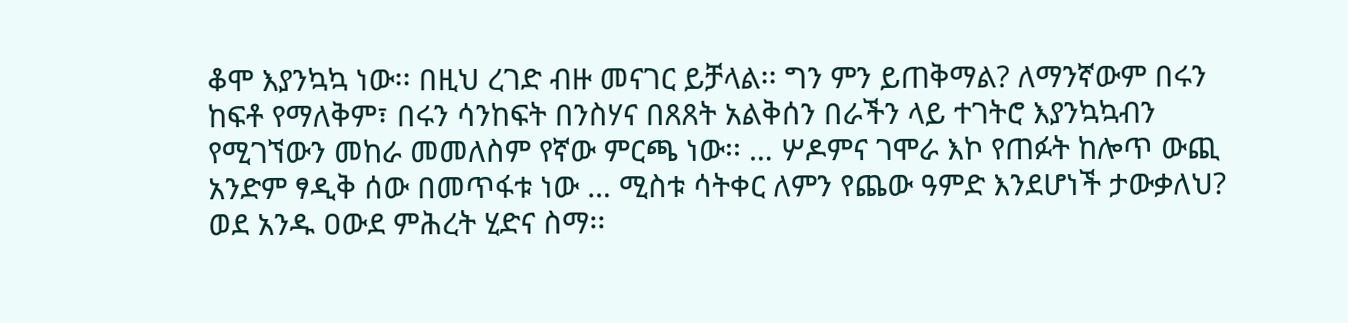ቆሞ እያንኳኳ ነው፡፡ በዚህ ረገድ ብዙ መናገር ይቻላል፡፡ ግን ምን ይጠቅማል? ለማንኛውም በሩን ከፍቶ የማለቅም፣ በሩን ሳንከፍት በንስሃና በጸጸት አልቅሰን በራችን ላይ ተገትሮ እያንኳኳብን የሚገኘውን መከራ መመለስም የኛው ምርጫ ነው፡፡ … ሦዶምና ገሞራ እኮ የጠፉት ከሎጥ ውጪ አንድም ፃዲቅ ሰው በመጥፋቱ ነው … ሚስቱ ሳትቀር ለምን የጨው ዓምድ እንደሆነች ታውቃለህ? ወደ አንዱ ዐውደ ምሕረት ሂድና ስማ፡፡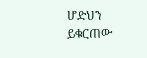ሆድህን ይቁርጠው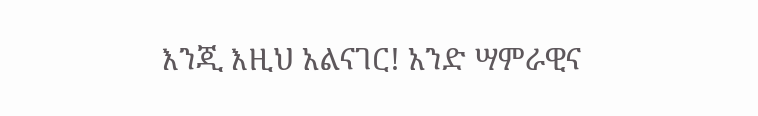እንጂ እዚህ አልናገር! አንድ ሣምራዊና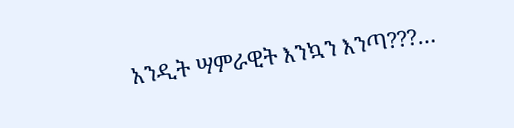አንዲት ሣምራዊት እንኳን እንጣ???…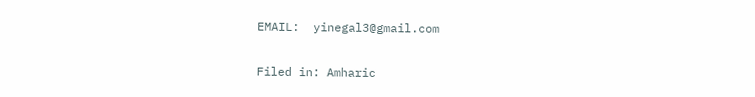EMAIL:  yinegal3@gmail.com

Filed in: Amharic